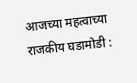आजच्या महत्वाच्या राजकीय घडामोडी :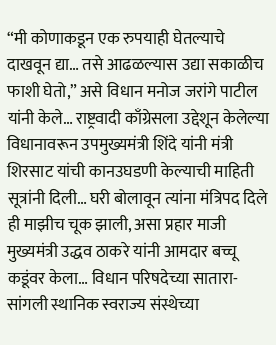“मी कोणाकडून एक रुपयाही घेतल्याचे दाखवून द्या… तसे आढळल्यास उद्या सकाळीच फाशी घेतो,” असे विधान मनोज जरांगे पाटील यांनी केले… राष्ट्रवादी काँग्रेसला उद्देशून केलेल्या विधानावरून उपमुख्यमंत्री शिंदे यांनी मंत्री शिरसाट यांची कानउघडणी केल्याची माहिती सूत्रांनी दिली… घरी बोलावून त्यांना मंत्रिपद दिले ही माझीच चूक झाली, असा प्रहार माजी मुख्यमंत्री उद्धव ठाकरे यांनी आमदार बच्चू कडूंवर केला… विधान परिषदेच्या सातारा-सांगली स्थानिक स्वराज्य संस्थेच्या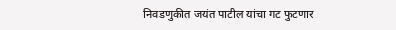निवडणुकीत जयंत पाटील यांचा गट फुटणार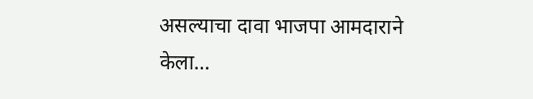असल्याचा दावा भाजपा आमदाराने केला…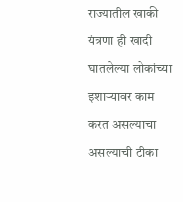राज्यातील खाकी यंत्रणा ही खादी घातलेल्या लोकांच्या इशाऱ्यावर काम करत असल्याचा असल्याची टीका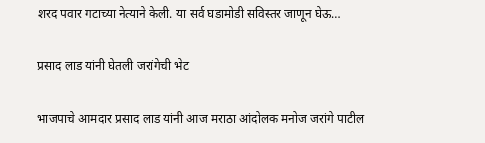शरद पवार गटाच्या नेत्याने केली. या सर्व घडामोडी सविस्तर जाणून घेऊ…

प्रसाद लाड यांनी घेतली जरांगेची भेट

भाजपाचे आमदार प्रसाद लाड यांनी आज मराठा आंदोलक मनोज जरांगे पाटील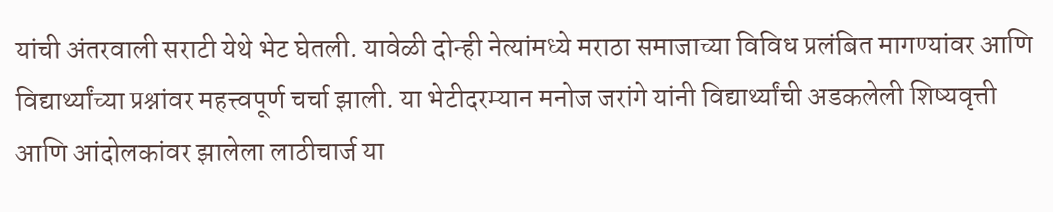यांची अंतरवाली सराटी येथे भेट घेतली. यावेळी दोन्ही नेत्यांमध्ये मराठा समाजाच्या विविध प्रलंबित मागण्यांवर आणि विद्यार्थ्यांच्या प्रश्नांवर महत्त्वपूर्ण चर्चा झाली. या भेटीदरम्यान मनोज जरांगे यांनी विद्यार्थ्यांची अडकलेली शिष्यवृत्ती आणि आंदोलकांवर झालेला लाठीचार्ज या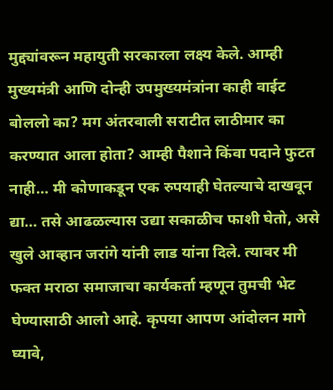मुद्द्यांवरून महायुती सरकारला लक्ष्य केले. आम्ही मुख्यमंत्री आणि दोन्ही उपमुख्यमंत्रांना काही वाईट बोललो का? मग अंतरवाली सराटीत लाठीमार का करण्यात आला होता? आम्ही पैशाने किंवा पदाने फुटत नाही… मी कोणाकडून एक रुपयाही घेतल्याचे दाखवून द्या… तसे आढळल्यास उद्या सकाळीच फाशी घेतो, असे खुले आव्हान जरांगे यांनी लाड यांना दिले. त्यावर मी फक्त मराठा समाजाचा कार्यकर्ता म्हणून तुमची भेट घेण्यासाठी आलो आहे. कृपया आपण आंदोलन मागे घ्यावे,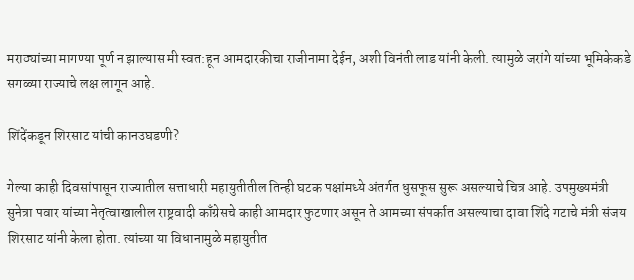मराठ्यांच्या मागण्या पूर्ण न झाल्यास मी स्वत:हून आमदारकीचा राजीनामा देईन, अशी विनंती लाड यांनी केली. त्यामुळे जरांगे यांच्या भूमिकेकडे सगळ्या राज्याचे लक्ष लागून आहे.

शिंदेंकडून शिरसाट यांची कानउघडणी?

गेल्या काही दिवसांपासून राज्यातील सत्ताधारी महायुतीतील तिन्ही घटक पक्षांमध्ये अंतर्गत धुसफूस सुरू असल्याचे चित्र आहे. उपमुख्यमंत्री सुनेत्रा पवार यांच्या नेतृत्वाखालील राष्ट्रवादी काँग्रेसचे काही आमदार फुटणार असून ते आमच्या संपर्कात असल्याचा दावा शिंदे गटाचे मंत्री संजय शिरसाट यांनी केला होता. त्यांच्या या विधानामुळे महायुतीत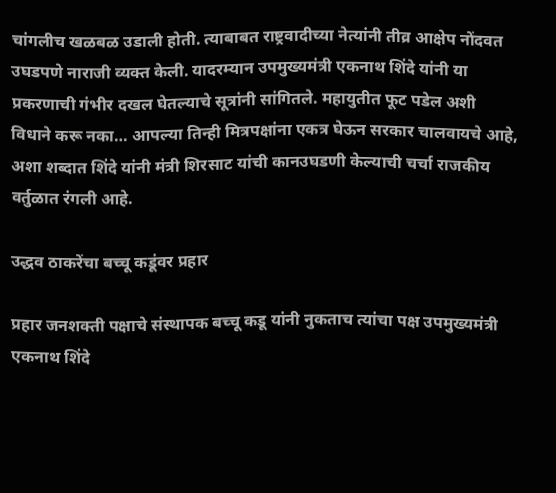चांगलीच खळबळ उडाली होती. त्याबाबत राष्ट्रवादीच्या नेत्यांनी तीव्र आक्षेप नोंदवत उघडपणे नाराजी व्यक्त केली. यादरम्यान उपमुख्यमंत्री एकनाथ शिंदे यांनी या प्रकरणाची गंभीर दखल घेतल्याचे सूत्रांनी सांगितले. महायुतीत फूट पडेल अशी विधाने करू नका… आपल्या तिन्ही मित्रपक्षांना एकत्र घेऊन सरकार चालवायचे आहे, अशा शब्दात शिंदे यांनी मंत्री शिरसाट यांची कानउघडणी केल्याची चर्चा राजकीय वर्तुळात रंगली आहे.

उद्धव ठाकरेंचा बच्चू कडूंवर प्रहार

प्रहार जनशक्ती पक्षाचे संस्थापक बच्चू कडू यांनी नुकताच त्यांचा पक्ष उपमुख्यमंत्री एकनाथ शिंदे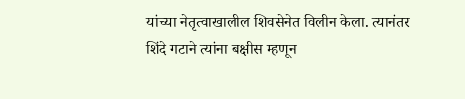यांच्या नेतृत्वाखालील शिवसेनेत विलीन केला. त्यानंतर शिंदे गटाने त्यांना बक्षीस म्हणून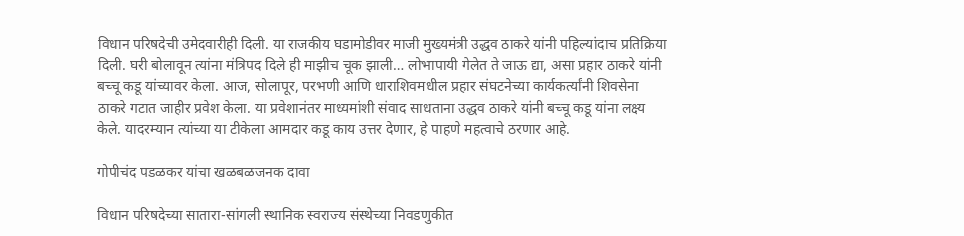विधान परिषदेची उमेदवारीही दिली. या राजकीय घडामोडीवर माजी मुख्यमंत्री उद्धव ठाकरे यांनी पहिल्यांदाच प्रतिक्रिया दिली. घरी बोलावून त्यांना मंत्रिपद दिले ही माझीच चूक झाली… लोभापायी गेलेत ते जाऊ द्या, असा प्रहार ठाकरे यांनी बच्चू कडू यांच्यावर केला. आज, सोलापूर, परभणी आणि धाराशिवमधील प्रहार संघटनेच्या कार्यकर्त्यांनी शिवसेना ठाकरे गटात जाहीर प्रवेश केला. या प्रवेशानंतर माध्यमांशी संवाद साधताना उद्धव ठाकरे यांनी बच्चू कडू यांना लक्ष्य केले. यादरम्यान त्यांच्या या टीकेला आमदार कडू काय उत्तर देणार, हे पाहणे महत्वाचे ठरणार आहे.

गोपीचंद पडळकर यांचा खळबळजनक दावा

विधान परिषदेच्या सातारा-सांगली स्थानिक स्वराज्य संस्थेच्या निवडणुकीत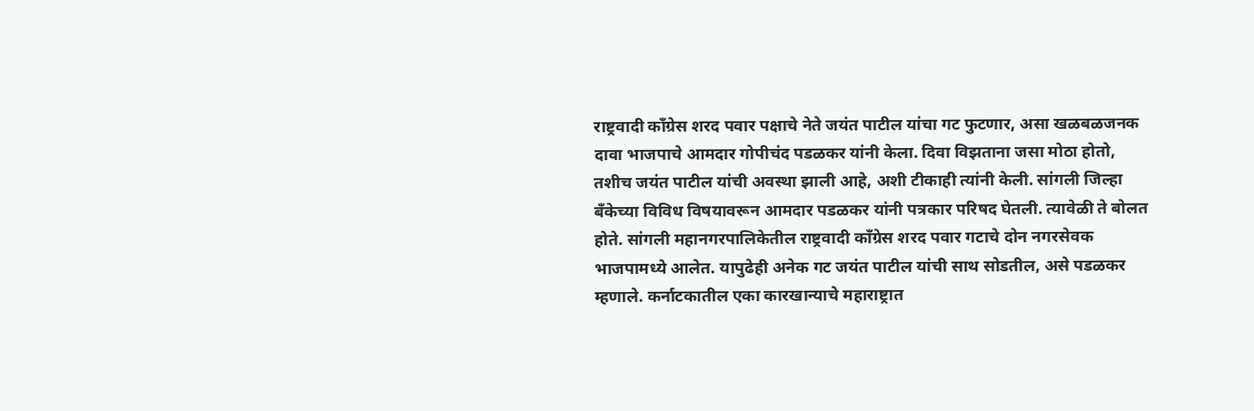राष्ट्रवादी काँग्रेस शरद पवार पक्षाचे नेते जयंत पाटील यांचा गट फुटणार, असा खळबळजनक दावा भाजपाचे आमदार गोपीचंद पडळकर यांनी केला. दिवा विझताना जसा मोठा होतो, तशीच जयंत पाटील यांची अवस्था झाली आहे, अशी टीकाही त्यांनी केली. सांगली जिल्हा बँकेच्या विविध विषयावरून आमदार पडळकर यांनी पत्रकार परिषद घेतली. त्यावेळी ते बोलत होते. सांगली महानगरपालिकेतील राष्ट्रवादी काँग्रेस शरद पवार गटाचे दोन नगरसेवक भाजपामध्ये आलेत. यापुढेही अनेक गट जयंत पाटील यांची साथ सोडतील, असे पडळकर म्हणाले. कर्नाटकातील एका कारखान्याचे महाराष्ट्रात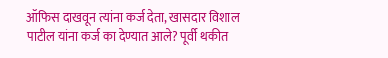ऑफिस दाखवून त्यांना कर्ज देता, खासदार विशाल पाटील यांना कर्ज का देण्यात आले? पूर्वी थकीत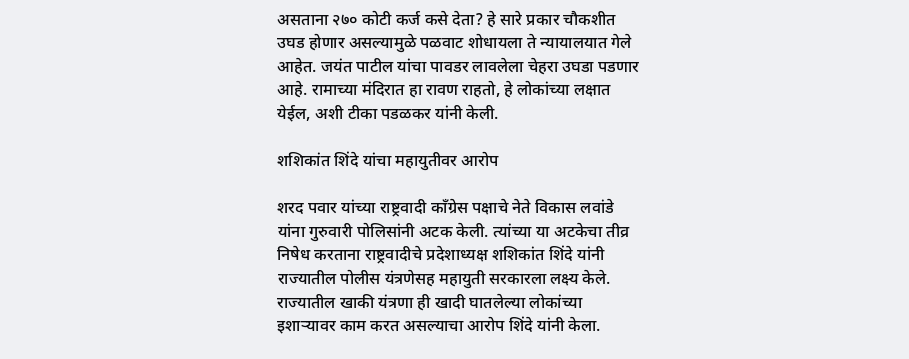असताना २७० कोटी कर्ज कसे देता? हे सारे प्रकार चौकशीत उघड होणार असल्यामुळे पळवाट शोधायला ते न्यायालयात गेले आहेत. जयंत पाटील यांचा पावडर लावलेला चेहरा उघडा पडणार आहे. रामाच्या मंदिरात हा रावण राहतो, हे लोकांच्या लक्षात येईल, अशी टीका पडळकर यांनी केली.

शशिकांत शिंदे यांचा महायुतीवर आरोप

शरद पवार यांच्या राष्ट्रवादी काँग्रेस पक्षाचे नेते विकास लवांडे यांना गुरुवारी पोलिसांनी अटक केली. त्यांच्या या अटकेचा तीव्र निषेध करताना राष्ट्रवादीचे प्रदेशाध्यक्ष शशिकांत शिंदे यांनी राज्यातील पोलीस यंत्रणेसह महायुती सरकारला लक्ष्य केले. राज्यातील खाकी यंत्रणा ही खादी घातलेल्या लोकांच्या इशाऱ्यावर काम करत असल्याचा आरोप शिंदे यांनी केला.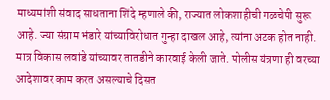माध्यमांशी संवाद साधताना शिंदे म्हणाले की, राज्यात लोकशाहीची गळचेपी सुरू आहे. ज्या संग्राम भंडारे यांच्याविरोधात गुन्हा दाखल आहे, त्यांना अटक होत नाही. मात्र विकास लवांडे यांच्यावर तातडीने कारवाई केली जाते. पोलीस यंत्रणा ही वरच्या आदेशावर काम करत असल्याचे दिसत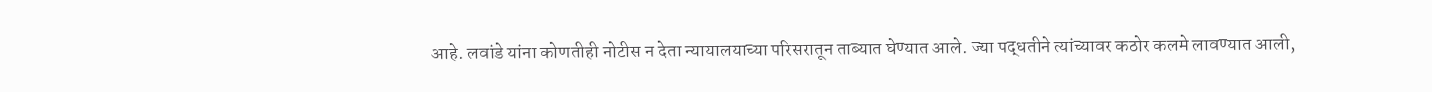आहे. लवांडे यांना कोणतीही नोटीस न देता न्यायालयाच्या परिसरातून ताब्यात घेण्यात आले. ज्या पद्धतीने त्यांच्यावर कठोर कलमे लावण्यात आली,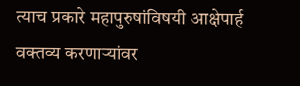त्याच प्रकारे महापुरुषांविषयी आक्षेपार्ह वक्तव्य करणाऱ्यांवर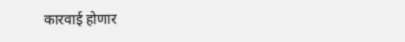कारवाई होणार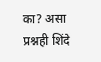का? असा प्रश्नही शिंदे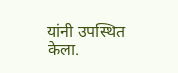यांनी उपस्थित केला.